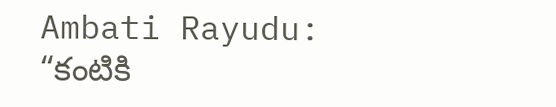Ambati Rayudu: “కంటికి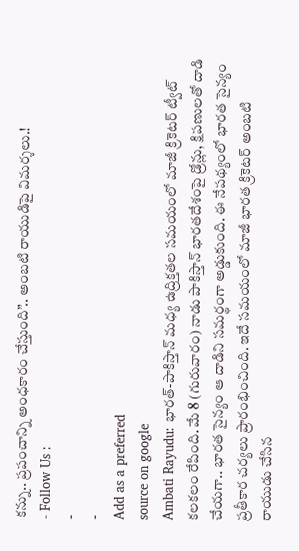కన్ను.. ప్రపంచాన్ని అంధకారం చేస్తుంది”.. అంబటి రాయుడిపై విమర్శలు.!
- Follow Us :
-
-
Add as a preferred
source on google
Ambati Rayudu: భారత్-పాకిస్తాన్ మధ్య ఉద్రిక్తతల సమయంలో మాజీ క్రికెటర్ ట్వీట్ కలకలం రేపింది. మే 8 (గురువారం) నాడు పాకిస్తాన్ భారతదేశంపై డ్రోన్లు, క్షిపణులతో దాడి చేయగా.. భారత సైన్యం ఆ దాడిని సమర్థంగా అడ్డుకుంది. ఈ నేపథ్యంలో భారత సైన్యం ప్రతీకార చర్యలు ప్రారంభించింది. ఇదే సమయంలో మాజీ భారత క్రికెటర్ అంబటి రాయుడు చేసిన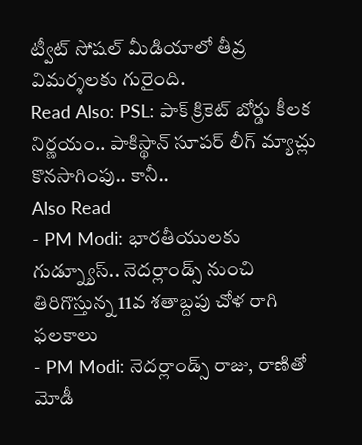ట్వీట్ సోషల్ మీడియాలో తీవ్ర విమర్శలకు గురైంది.
Read Also: PSL: పాక్ క్రికెట్ బోర్డు కీలక నిర్ణయం.. పాకిస్థాన్ సూపర్ లీగ్ మ్యాచ్లు కొనసాగింపు.. కానీ..
Also Read
- PM Modi: భారతీయులకు గుడ్న్యూస్.. నెదర్లాండ్స్ నుంచి తిరిగొస్తున్న 11వ శతాబ్దపు చోళ రాగి ఫలకాలు
- PM Modi: నెదర్లాండ్స్ రాజు, రాణితో మోడీ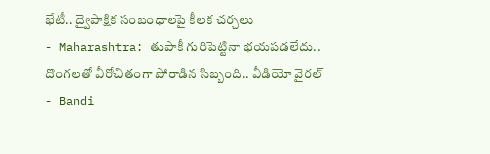భేటీ.. ద్వైపాక్షిక సంబంధాలపై కీలక చర్చలు
- Maharashtra: తుపాకీ గురిపెట్టినా భయపడలేదు.. దొంగలతో వీరోచితంగా పోరాడిన సిబ్బంది.. వీడియో వైరల్
- Bandi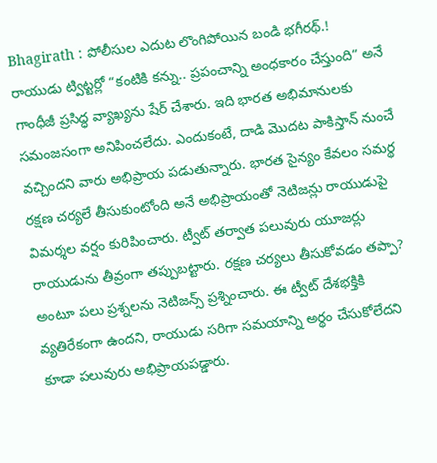Bhagirath : పోలీసుల ఎదుట లొంగిపోయిన బండి భగీరథ్.!
రాయుడు ట్విట్టర్లో “కంటికి కన్ను.. ప్రపంచాన్ని అంధకారం చేస్తుంది” అనే గాంధీజీ ప్రసిద్ధ వ్యాఖ్యను షేర్ చేశారు. ఇది భారత అభిమానులకు సమంజసంగా అనిపించలేదు. ఎందుకంటే, దాడి మొదట పాకిస్తాన్ నుంచే వచ్చిందని వారు అభిప్రాయ పడుతున్నారు. భారత సైన్యం కేవలం సమర్థ రక్షణ చర్యలే తీసుకుంటోంది అనే అభిప్రాయంతో నెటిజన్లు రాయుడుపై విమర్శల వర్షం కురిపించారు. ట్వీట్ తర్వాత పలువురు యూజర్లు రాయుడును తీవ్రంగా తప్పుబట్టారు. రక్షణ చర్యలు తీసుకోవడం తప్పా? అంటూ పలు ప్రశ్నలను నెటిజన్స్ ప్రశ్నించారు. ఈ ట్వీట్ దేశభక్తికి వ్యతిరేకంగా ఉందని, రాయుడు సరిగా సమయాన్ని అర్థం చేసుకోలేదని కూడా పలువురు అభిప్రాయపడ్డారు.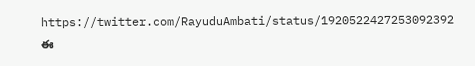https://twitter.com/RayuduAmbati/status/1920522427253092392
ఈ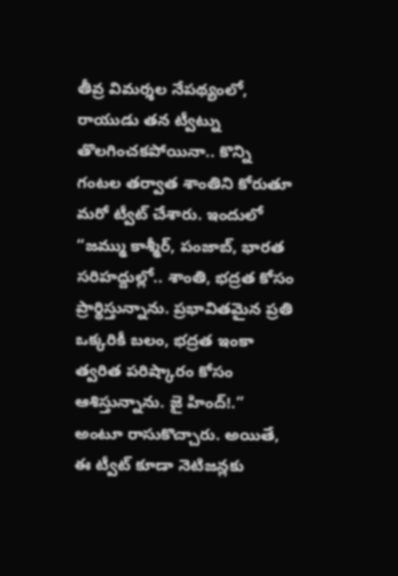తీవ్ర విమర్శల నేపథ్యంలో, రాయుడు తన ట్వీట్ను తొలగించకపోయినా.. కొన్ని గంటల తర్వాత శాంతిని కోరుతూ మరో ట్వీట్ చేశారు. ఇందులో “జమ్ము కాశ్మీర్, పంజాబ్, భారత సరిహద్దుల్లో.. శాంతి, భద్రత కోసం ప్రార్థిస్తున్నాను. ప్రభావితమైన ప్రతి ఒక్కరికీ బలం, భద్రత ఇంకా త్వరిత పరిష్కారం కోసం ఆశిస్తున్నాను. జై హింద్!.” అంటూ రాసుకొచ్చారు. అయితే, ఈ ట్వీట్ కూడా నెటిజన్లకు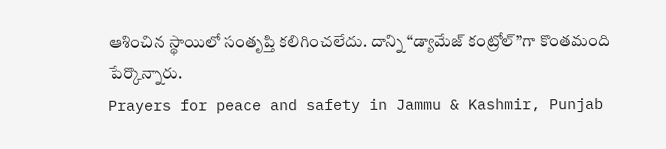ఆశించిన స్థాయిలో సంతృప్తి కలిగించలేదు. దాన్ని “డ్యామేజ్ కంట్రోల్”గా కొంతమంది పేర్కొన్నారు.
Prayers for peace and safety in Jammu & Kashmir, Punjab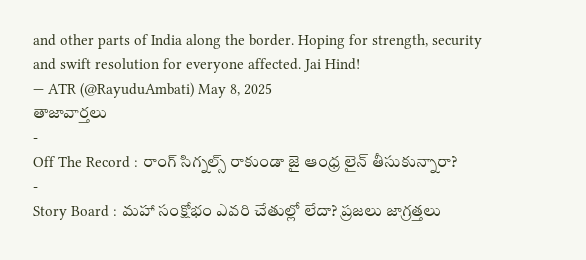and other parts of India along the border. Hoping for strength, security and swift resolution for everyone affected. Jai Hind!
— ATR (@RayuduAmbati) May 8, 2025
తాజావార్తలు
-
Off The Record : రాంగ్ సిగ్నల్స్ రాకుండా జై ఆంధ్ర లైన్ తీసుకున్నారా?
-
Story Board : మహా సంక్షోభం ఎవరి చేతుల్లో లేదా? ప్రజలు జాగ్రత్తలు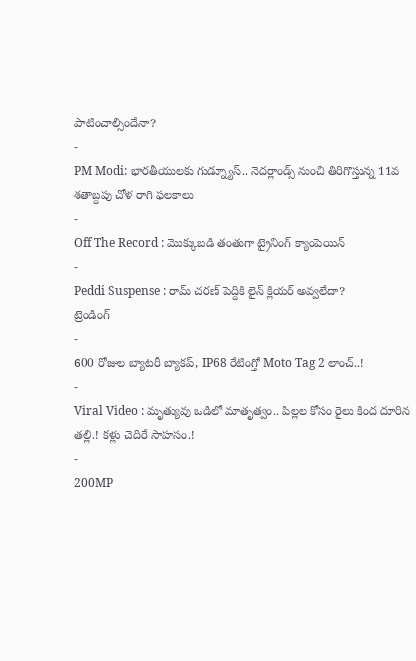పాటించాల్సిందేనా?
-
PM Modi: భారతీయులకు గుడ్న్యూస్.. నెదర్లాండ్స్ నుంచి తిరిగొస్తున్న 11వ శతాబ్దపు చోళ రాగి ఫలకాలు
-
Off The Record : మొక్కుబడి తంతుగా ట్రైనింగ్ క్యాంపెయిన్
-
Peddi Suspense : రామ్ చరణ్ పెద్దికి లైన్ క్లియర్ అవ్వలేదా?
ట్రెండింగ్
-
600 రోజుల బ్యాటరీ బ్యాకప్, IP68 రేటింగ్తో Moto Tag 2 లాంచ్..!
-
Viral Video : మృత్యువు ఒడిలో మాతృత్వం.. పిల్లల కోసం రైలు కింద దూరిన తల్లి.! కళ్లు చెదిరే సాహసం.!
-
200MP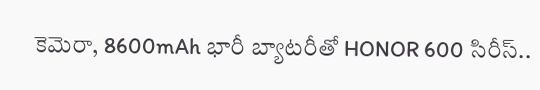కెమెరా, 8600mAh భారీ బ్యాటరీతో HONOR 600 సిరీస్..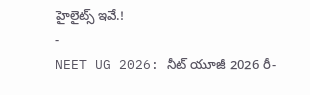హైలైట్స్ ఇవే.!
-
NEET UG 2026: నీట్ యూజీ 2026 రీ-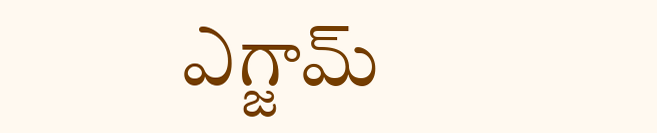ఎగ్జామ్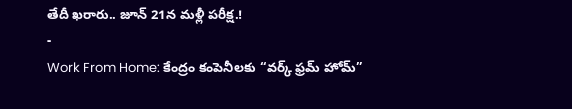తేదీ ఖరారు.. జూన్ 21న మళ్లీ పరీక్ష.!
-
Work From Home: కేంద్రం కంపెనీలకు “వర్క్ ఫ్రమ్ హోమ్”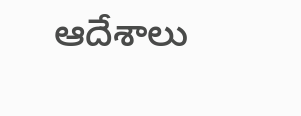ఆదేశాలు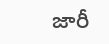జారీ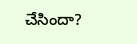చేసిందా?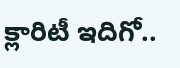క్లారిటీ ఇదిగో..